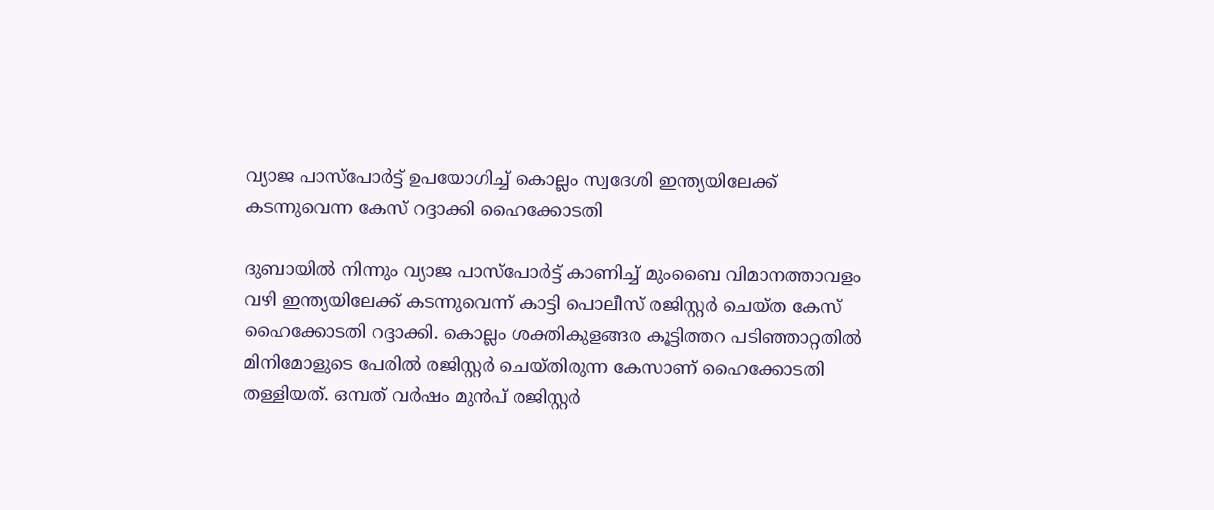വ്യാജ പാസ്പോർട്ട് ഉപയോഗിച്ച് കൊല്ലം സ്വദേശി ഇന്ത്യയിലേക്ക് കടന്നുവെന്ന കേസ് റദ്ദാക്കി ഹൈക്കോടതി

ദുബായിൽ നിന്നും വ്യാജ പാസ്പോർട്ട് കാണിച്ച് മുംബൈ വിമാനത്താവളം വഴി ഇന്ത്യയിലേക്ക് കടന്നുവെന്ന് കാട്ടി പൊലീസ് രജിസ്റ്റർ ചെയ്ത കേസ് ഹൈക്കോടതി റദ്ദാക്കി. കൊല്ലം ശക്തികുളങ്ങര കൂട്ടിത്തറ പടിഞ്ഞാറ്റതിൽ മിനിമോളുടെ പേരിൽ രജിസ്റ്റർ ചെയ്തിരുന്ന കേസാണ് ഹൈക്കോടതി തള്ളിയത്. ഒമ്പത് വർഷം മുൻപ് രജിസ്റ്റർ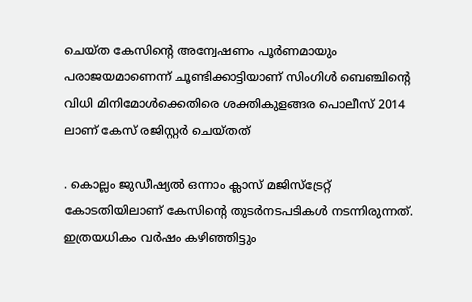ചെയ്ത കേസിന്റെ അന്വേഷണം പൂർണമായും പരാജയമാണെന്ന് ചൂണ്ടിക്കാട്ടിയാണ് സിംഗിൾ ബെഞ്ചിന്റെ വിധി മിനിമോൾക്കെതിരെ ശക്തികുളങ്ങര പൊലീസ് 2014 ലാണ് കേസ് രജിസ്റ്റർ ചെയ്തത്

. കൊല്ലം ജുഡീഷ്യൽ ഒന്നാം ക്ലാസ് മജിസ്ട്രേറ്റ് കോടതിയിലാണ് കേസിന്റെ തുടർനടപടികൾ നടന്നിരുന്നത്. ഇത്രയധികം വർഷം കഴിഞ്ഞിട്ടും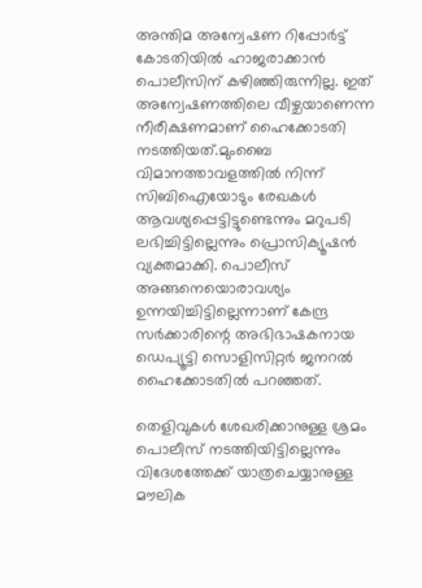അന്തിമ അന്വേഷണ റിപ്പോർട്ട് കോടതിയിൽ ഹാജരാക്കാൻ പൊലീസിന് കഴിഞ്ഞിരുന്നില്ല. ഇത് അന്വേഷണത്തിലെ വീഴ്ചയാണെന്ന നീരീക്ഷണമാണ് ഹൈക്കോടതി നടത്തിയത്.മുംബൈ വിമാനത്താവളത്തിൽ നിന്ന് സിബിഐയോടും രേഖകൾ ആവശ്യപ്പെട്ടിട്ടുണ്ടെന്നും മറുപടി ലഭിച്ചിട്ടില്ലെന്നും പ്രൊസിക്യൂഷൻ വ്യക്തമാക്കി. പൊലീസ് അങ്ങനെയൊരാവശ്യം ഉന്നയിച്ചിട്ടില്ലെന്നാണ് കേന്ദ്ര സർക്കാരിന്റെ അഭിഭാഷകനായ ഡെപ്യൂട്ടി സൊളിസിറ്റർ ജനറൽ ഹൈക്കോടതിൽ പറഞ്ഞത്.

തെളിവുകൾ ശേഖരിക്കാനുള്ള ശ്രമം പൊലീസ് നടത്തിയിട്ടില്ലെന്നും വിദേശത്തേക്ക് യാത്രചെയ്യാനുള്ള മൗലിക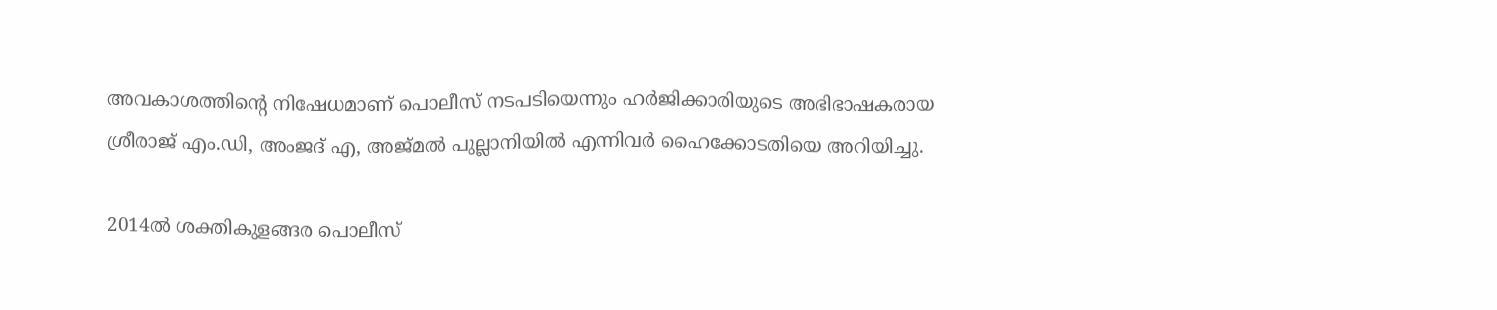അവകാശത്തിന്റെ നിഷേധമാണ് പൊലീസ് നടപടിയെന്നും ഹർജിക്കാരിയുടെ അഭിഭാഷകരായ ശ്രീരാജ് എം.ഡി, അംജദ് എ, അജ്മൽ പുല്ലാനിയിൽ എന്നിവർ ഹൈക്കോടതിയെ അറിയിച്ചു.

2014ൽ ശക്തികുളങ്ങര പൊലീസ്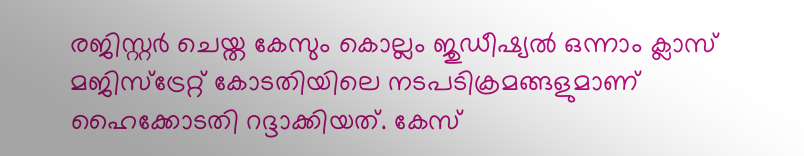രജിസ്റ്റർ ചെയ്ത കേസും കൊല്ലം ജുഡീഷ്യൽ ഒന്നാം ക്ലാസ് മജിസ്ട്രേറ്റ് കോടതിയിലെ നടപടിക്രമങ്ങളുമാണ് ഹൈക്കോടതി റദ്ദാക്കിയത്. കേസ്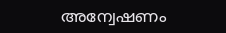അന്വേഷണം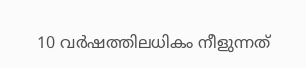10 വർഷത്തിലധികം നീളുന്നത്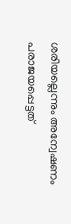ശരിയല്ലെന്നും അന്വേഷണം പരാജയപ്പെട്ടത്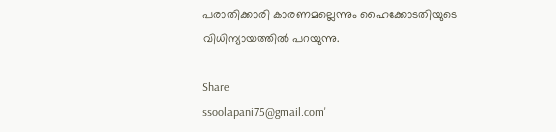പരാതിക്കാരി കാരണമല്ലെന്നും ഹൈക്കോടതിയുടെ വിധിന്യായത്തിൽ പറയുന്നു.

Share
ssoolapani75@gmail.com'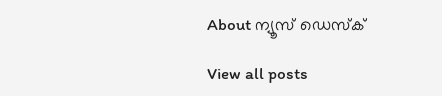About ന്യൂസ് ഡെസ്ക്

View all posts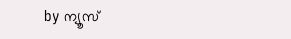by ന്യൂസ്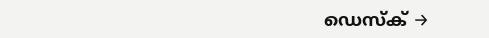ഡെസ്ക് →